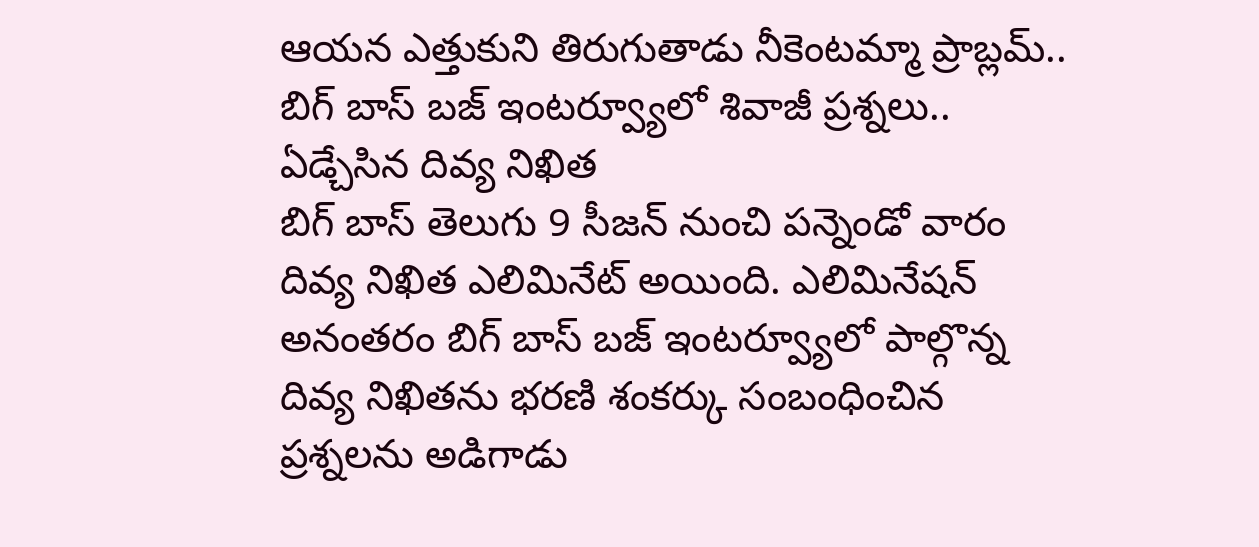ఆయన ఎత్తుకుని తిరుగుతాడు నీకెంటమ్మా ప్రాబ్లమ్.. బిగ్ బాస్ బజ్ ఇంటర్వ్యూలో శివాజీ ప్రశ్నలు.. ఏడ్చేసిన దివ్య నిఖిత
బిగ్ బాస్ తెలుగు 9 సీజన్ నుంచి పన్నెండో వారం దివ్య నిఖిత ఎలిమినేట్ అయింది. ఎలిమినేషన్ అనంతరం బిగ్ బాస్ బజ్ ఇంటర్వ్యూలో పాల్గొన్న దివ్య నిఖితను భరణి శంకర్కు సంబంధించిన ప్రశ్నలను అడిగాడు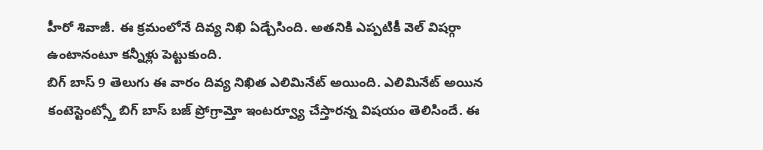హీరో శివాజీ. ఈ క్రమంలోనే దివ్య నిఖి ఏడ్చేసింది. అతనికి ఎప్పటికీ వెల్ విషర్గా ఉంటానంటూ కన్నీళ్లు పెట్టుకుంది.
బిగ్ బాస్ 9 తెలుగు ఈ వారం దివ్య నిఖిత ఎలిమినేట్ అయింది. ఎలిమినేట్ అయిన కంటెస్టెంట్స్తో బిగ్ బాస్ బజ్ ప్రోగ్రామ్తో ఇంటర్వ్యూ చేస్తారన్న విషయం తెలిసిందే. ఈ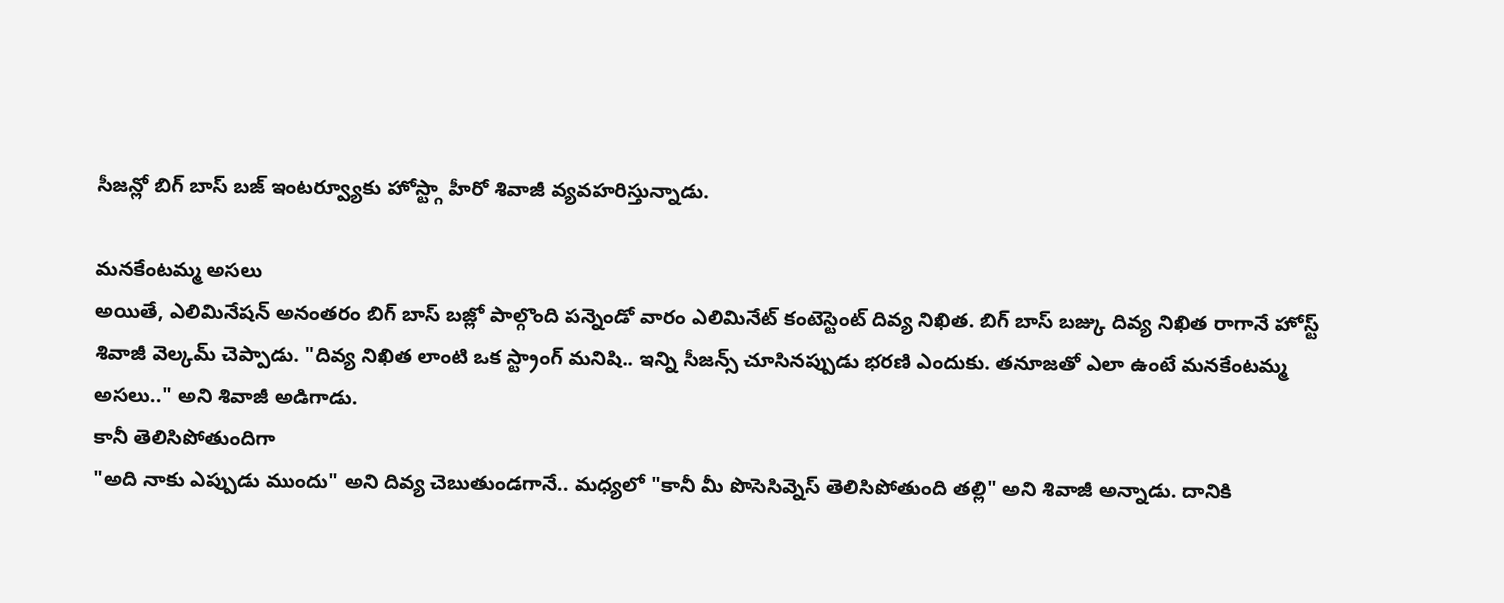సీజన్లో బిగ్ బాస్ బజ్ ఇంటర్వ్యూకు హోస్ట్గా హీరో శివాజీ వ్యవహరిస్తున్నాడు.

మనకేంటమ్మ అసలు
అయితే, ఎలిమినేషన్ అనంతరం బిగ్ బాస్ బజ్లో పాల్గొంది పన్నెండో వారం ఎలిమినేట్ కంటెస్టెంట్ దివ్య నిఖిత. బిగ్ బాస్ బజ్కు దివ్య నిఖిత రాగానే హోస్ట్ శివాజీ వెల్కమ్ చెప్పాడు. "దివ్య నిఖిత లాంటి ఒక స్ట్రాంగ్ మనిషి.. ఇన్ని సీజన్స్ చూసినప్పుడు భరణి ఎందుకు. తనూజతో ఎలా ఉంటే మనకేంటమ్మ అసలు.." అని శివాజీ అడిగాడు.
కానీ తెలిసిపోతుందిగా
"అది నాకు ఎప్పుడు ముందు" అని దివ్య చెబుతుండగానే.. మధ్యలో "కానీ మీ పొసెసివ్నెస్ తెలిసిపోతుంది తల్లి" అని శివాజీ అన్నాడు. దానికి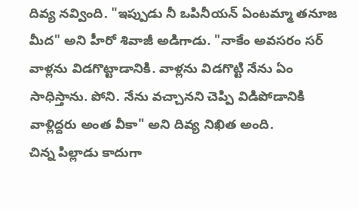దివ్య నవ్వింది. "ఇప్పుడు నీ ఒపినీయన్ ఏంటమ్మా తనూజ మీద" అని హీరో శివాజీ అడిగాడు. "నాకేం అవసరం సర్ వాళ్లను విడగొట్టాడానికి. వాళ్లను విడగొట్టి నేను ఏం సాధిస్తాను. పోని. నేను వచ్చానని చెప్పి విడిపోడానికి వాళ్లిద్దరు అంత వీకా" అని దివ్య నిఖిత అంది.
చిన్న పిల్లాడు కాదుగా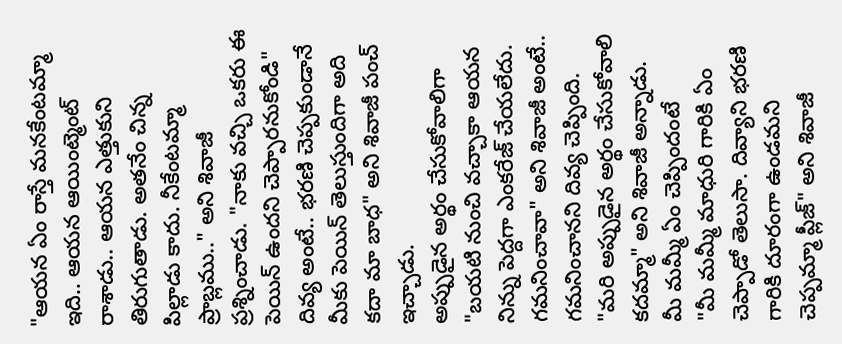"ఆయన ఏం రాస్తే మనకేంటమ్మా ఇది.. ఆయన ఆయింట్మెంట్ రాశాడు.. ఆయన ఎత్తుకుని తిరుగుతాడు. అతనేం చిన్న పిల్లాడు కాదు. నీకేంటమ్మా ప్రాబ్లము.." అని శివాజీ ప్రశ్నించాడు. "నాకు వచ్చి ఒకరు ఈ పెయిన్ ఉందని చెప్పారనుకోండి" దివ్య అంటే.. భరణి చెప్పకుండానే మీకు పెయిన్ తెలుస్తుందిగా అది కదా మా బాధ" అని శివాజీ పంచ్ ఇచ్చాడు.
అప్పుడైన అర్థం చేసుకోవాలిగా
"బయటి నుంచి వచ్చాకా ఆయన నిన్ను పెద్దగా ఎంకరేజ్ చేయలేదు. గమనించావా" అని శివాజీ అంటే.. గమనించానని దివ్య చెప్పింది. "మరి అప్పుడైన అర్థం చేసుకోవాలి కదమ్మా" అని శివాజీ అన్నాడు.
మీ మమ్మీ ఏం చెప్పిందంటే
"మీ మమ్మీ మాధురి గారికి ఏం చెప్పాడో తెలుసా. దివ్యాని భరణి గారికి దూరంగా ఉండమని చెప్పమ్మా ప్లీజ్" అని శివాజీ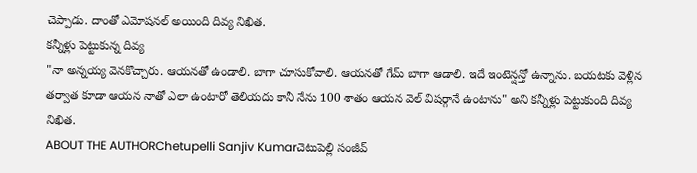చెప్పాడు. దాంతో ఎమోషనల్ అయింది దివ్య నిఖిత.
కన్నీళ్లు పెట్టుకున్న దివ్య
"నా అన్నయ్య వెనకొచ్చారు. ఆయనతో ఉండాలి. బాగా చూసుకోవాలి. ఆయనతో గేమ్ బాగా ఆడాలి. ఇదే ఇంటెన్షన్తో ఉన్నాను. బయటకు వెళ్లిన తర్వాత కూడా ఆయన నాతో ఎలా ఉంటారో తెలియదు కానీ నేను 100 శాతం ఆయన వెల్ విషర్గానే ఉంటాను" అని కన్నీళ్లు పెట్టుకుంది దివ్య నిఖిత.
ABOUT THE AUTHORChetupelli Sanjiv Kumarచెటుపెల్లి సంజీవ్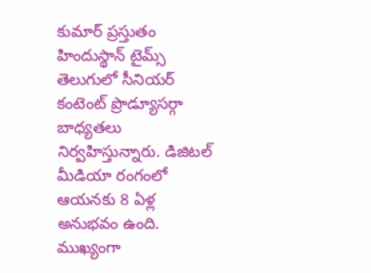కుమార్ ప్రస్తుతం హిందుస్థాన్ టైమ్స్ తెలుగులో సీనియర్ కంటెంట్ ప్రొడ్యూసర్గా బాధ్యతలు నిర్వహిస్తున్నారు. డిజిటల్ మీడియా రంగంలో ఆయనకు 8 ఏళ్ల అనుభవం ఉంది. ముఖ్యంగా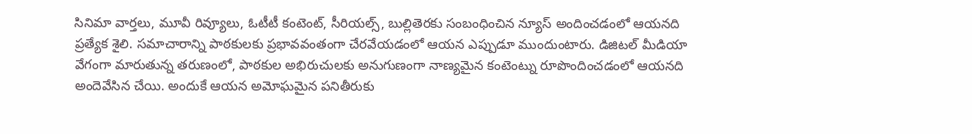సినిమా వార్తలు, మూవీ రివ్యూలు, ఓటీటీ కంటెంట్, సీరియల్స్, బుల్లితెరకు సంబంధించిన న్యూస్ అందించడంలో ఆయనది ప్రత్యేక శైలి. సమాచారాన్ని పాఠకులకు ప్రభావవంతంగా చేరవేయడంలో ఆయన ఎప్పుడూ ముందుంటారు. డిజిటల్ మీడియా వేగంగా మారుతున్న తరుణంలో, పాఠకుల అభిరుచులకు అనుగుణంగా నాణ్యమైన కంటెంట్ను రూపొందించడంలో ఆయనది అందెవేసిన చేయి. అందుకే ఆయన అమోఘమైన పనితీరుకు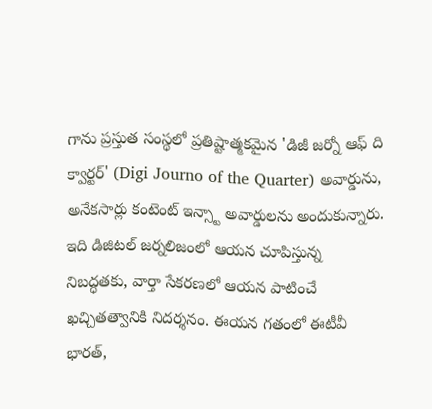గాను ప్రస్తుత సంస్థలో ప్రతిష్టాత్మకమైన 'డిజీ జర్నో ఆఫ్ ది క్వార్టర్' (Digi Journo of the Quarter) అవార్డును, అనేకసార్లు కంటెంట్ ఇన్స్టా అవార్డులను అందుకున్నారు. ఇది డిజిటల్ జర్నలిజంలో ఆయన చూపిస్తున్న నిబద్ధతకు, వార్తా సేకరణలో ఆయన పాటించే ఖచ్చితత్వానికి నిదర్శనం. ఈయన గతంలో ఈటీవీ భారత్,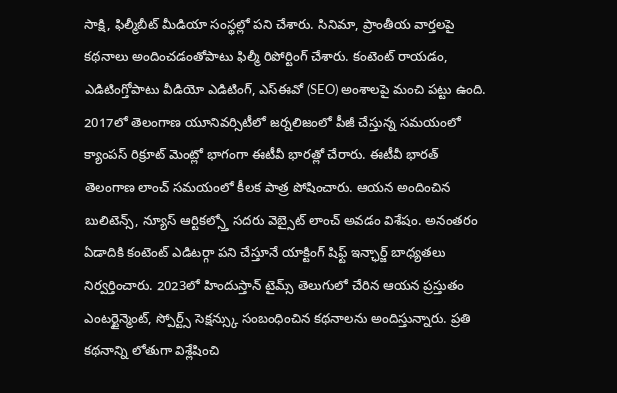సాక్షి, ఫిల్మీబీట్ మీడియా సంస్థల్లో పని చేశారు. సినిమా, ప్రాంతీయ వార్తలపై కథనాలు అందించడంతోపాటు ఫిల్మీ రిపోర్టింగ్ చేశారు. కంటెంట్ రాయడం, ఎడిటింగ్తోపాటు వీడియో ఎడిటింగ్, ఎస్ఈవో (SEO) అంశాలపై మంచి పట్టు ఉంది. 2017లో తెలంగాణ యూనివర్సిటీలో జర్నలిజంలో పీజీ చేస్తున్న సమయంలో క్యాంపస్ రిక్రూట్ మెంట్లో భాగంగా ఈటీవీ భారత్లో చేరారు. ఈటీవీ భారత్ తెలంగాణ లాంచ్ సమయంలో కీలక పాత్ర పోషించారు. ఆయన అందించిన బులిటెన్స్, న్యూస్ ఆర్టికల్స్తో సదరు వెబ్సైట్ లాంచ్ అవడం విశేషం. అనంతరం ఏడాదికి కంటెంట్ ఎడిటర్గా పని చేస్తూనే యాక్టింగ్ షిఫ్ట్ ఇన్ఛార్జ్ బాధ్యతలు నిర్వర్తించారు. 2023లో హిందుస్తాన్ టైమ్స్ తెలుగులో చేరిన ఆయన ప్రస్తుతం ఎంటర్టైన్మెంట్, స్పోర్ట్స్ సెక్షన్స్కు సంబంధించిన కథనాలను అందిస్తున్నారు. ప్రతి కథనాన్ని లోతుగా విశ్లేషించి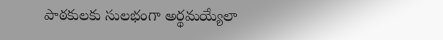పాఠకులకు సులభంగా అర్థమయ్యేలా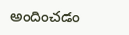అందించడం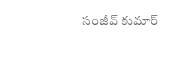సంజీవ్ కుమార్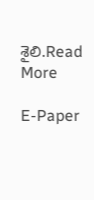శైలి.Read More

E-Paper